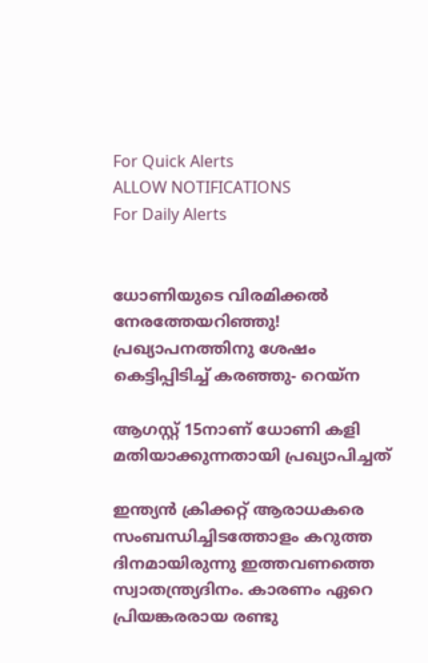For Quick Alerts
ALLOW NOTIFICATIONS
For Daily Alerts


ധോണിയുടെ വിരമിക്കല്‍ നേരത്തേയറിഞ്ഞു! പ്രഖ്യാപനത്തിനു ശേഷം കെട്ടിപ്പിടിച്ച് കരഞ്ഞു- റെയ്‌ന

ആഗസ്റ്റ് 15നാണ് ധോണി കളി മതിയാക്കുന്നതായി പ്രഖ്യാപിച്ചത്

ഇന്ത്യന്‍ ക്രിക്കറ്റ് ആരാധകരെ സംബന്ധിച്ചിടത്തോളം കറുത്ത ദിനമായിരുന്നു ഇത്തവണത്തെ സ്വാതന്ത്ര്യദിനം. കാരണം ഏറെ പ്രിയങ്കരരായ രണ്ടു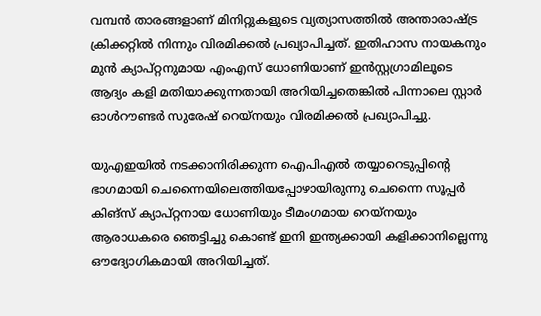വമ്പന്‍ താരങ്ങളാണ് മിനിറ്റുകളുടെ വ്യത്യാസത്തില്‍ അന്താരാഷ്ട്ര ക്രിക്കറ്റില്‍ നിന്നും വിരമിക്കല്‍ പ്രഖ്യാപിച്ചത്. ഇതിഹാസ നായകനും മുന്‍ ക്യാപ്റ്റനുമായ എംഎസ് ധോണിയാണ് ഇന്‍സ്റ്റഗ്രാമിലൂടെ ആദ്യം കളി മതിയാക്കുന്നതായി അറിയിച്ചതെങ്കില്‍ പിന്നാലെ സ്റ്റാര്‍ ഓള്‍റൗണ്ടര്‍ സുരേഷ് റെയ്‌നയും വിരമിക്കല്‍ പ്രഖ്യാപിച്ചു.

യുഎഇയില്‍ നടക്കാനിരിക്കുന്ന ഐപിഎല്‍ തയ്യാറെടുപ്പിന്റെ ഭാഗമായി ചെന്നൈയിലെത്തിയപ്പോഴായിരുന്നു ചെന്നൈ സൂപ്പര്‍ കിങ്‌സ് ക്യാപ്റ്റനായ ധോണിയും ടീമംഗമായ റെയ്‌നയും ആരാധകരെ ഞെട്ടിച്ചു കൊണ്ട് ഇനി ഇന്ത്യക്കായി കളിക്കാനില്ലെന്നു ഔദ്യോഗികമായി അറിയിച്ചത്.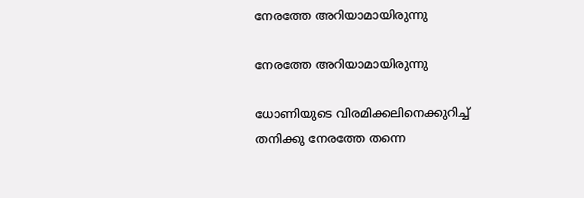നേരത്തേ അറിയാമായിരുന്നു

നേരത്തേ അറിയാമായിരുന്നു

ധോണിയുടെ വിരമിക്കലിനെക്കുറിച്ച് തനിക്കു നേരത്തേ തന്നെ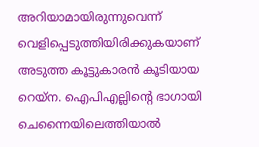അറിയാമായിരുന്നുവെന്ന് വെളിപ്പെടുത്തിയിരിക്കുകയാണ് അടുത്ത കൂട്ടുകാരന്‍ കൂടിയായ റെയ്‌ന. ഐപിഎല്ലിന്റെ ഭാഗായി ചെന്നൈയിലെത്തിയാല്‍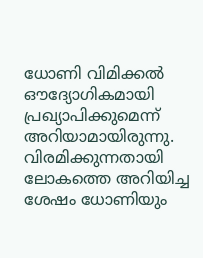ധോണി വിമിക്കല്‍ ഔദ്യോഗികമായി പ്രഖ്യാപിക്കുമെന്ന് അറിയാമായിരുന്നു. വിരമിക്കുന്നതായി ലോകത്തെ അറിയിച്ച ശേഷം ധോണിയും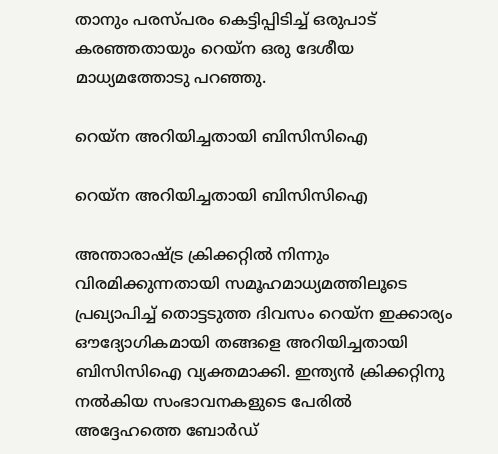താനും പരസ്പരം കെട്ടിപ്പിടിച്ച് ഒരുപാട് കരഞ്ഞതായും റെയ്‌ന ഒരു ദേശീയ മാധ്യമത്തോടു പറഞ്ഞു.

റെയ്‌ന അറിയിച്ചതായി ബിസിസിഐ

റെയ്‌ന അറിയിച്ചതായി ബിസിസിഐ

അന്താരാഷ്ട്ര ക്രിക്കറ്റില്‍ നിന്നും വിരമിക്കുന്നതായി സമൂഹമാധ്യമത്തിലൂടെ പ്രഖ്യാപിച്ച് തൊട്ടടുത്ത ദിവസം റെയ്‌ന ഇക്കാര്യം ഔദ്യോഗികമായി തങ്ങളെ അറിയിച്ചതായി ബിസിസിഐ വ്യക്തമാക്കി. ഇന്ത്യന്‍ ക്രിക്കറ്റിനു നല്‍കിയ സംഭാവനകളുടെ പേരില്‍ അദ്ദേഹത്തെ ബോര്‍ഡ്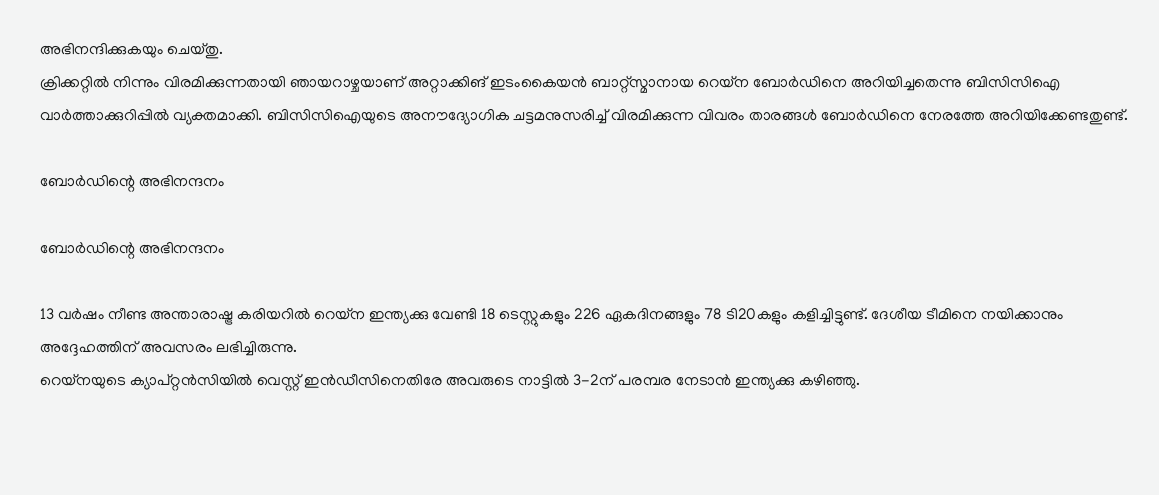അഭിനന്ദിക്കുകയും ചെയ്തു.
ക്രിക്കറ്റില്‍ നിന്നും വിരമിക്കുന്നതായി ഞായറാഴ്ചയാണ് അറ്റാക്കിങ് ഇടംകൈയന്‍ ബാറ്റ്‌സ്മാനായ റെയ്‌ന ബോര്‍ഡിനെ അറിയിച്ചതെന്നു ബിസിസിഐ വാര്‍ത്താക്കുറിപ്പില്‍ വ്യക്തമാക്കി. ബിസിസിഐയുടെ അനൗദ്യോഗിക ചട്ടമനുസരിച്ച് വിരമിക്കുന്ന വിവരം താരങ്ങള്‍ ബോര്‍ഡിനെ നേരത്തേ അറിയിക്കേണ്ടതുണ്ട്.

ബോര്‍ഡിന്റെ അഭിനന്ദനം

ബോര്‍ഡിന്റെ അഭിനന്ദനം

13 വര്‍ഷം നീണ്ട അന്താരാഷ്ട്ര കരിയറില്‍ റെയ്‌ന ഇന്ത്യക്കു വേണ്ടി 18 ടെസ്റ്റുകളും 226 ഏകദിനങ്ങളും 78 ടി20കളും കളിച്ചിട്ടുണ്ട്. ദേശീയ ടീമിനെ നയിക്കാനും അദ്ദേഹത്തിന് അവസരം ലഭിച്ചിരുന്നു.
റെയ്‌നയുടെ ക്യാപ്റ്റന്‍സിയില്‍ വെസ്റ്റ് ഇന്‍ഡീസിനെതിരേ അവരുടെ നാട്ടില്‍ 3-2ന് പരമ്പര നേടാന്‍ ഇന്ത്യക്കു കഴിഞ്ഞു.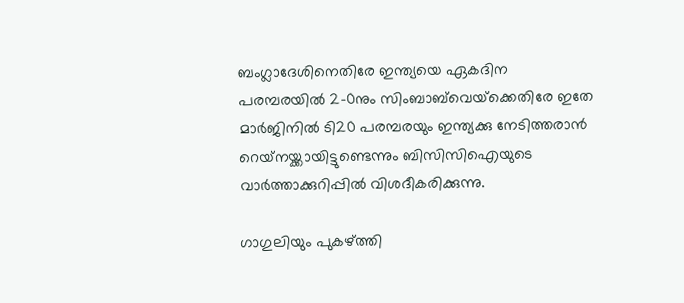ബംഗ്ലാദേശിനെതിരേ ഇന്ത്യയെ ഏകദിന പരമ്പരയില്‍ 2-0നും സിംബാബ്‌വെയ്‌ക്കെതിരേ ഇതേ മാര്‍ജിനില്‍ ടി20 പരമ്പരയും ഇന്ത്യക്കു നേടിത്തരാന്‍ റെയ്‌നയ്ക്കായിട്ടുണ്ടെന്നും ബിസിസിഐയുടെ വാര്‍ത്താക്കുറിപ്പില്‍ വിശദീകരിക്കുന്നു.

ഗാഗുലിയും പുകഴ്ത്തി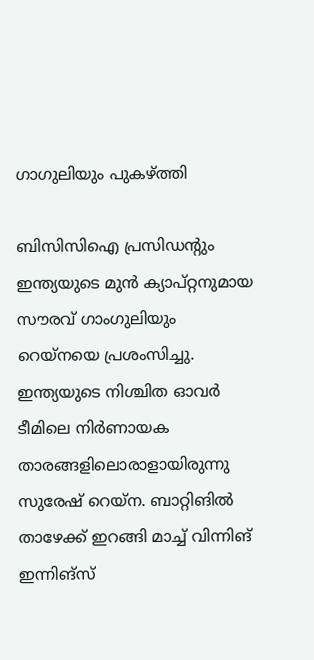ഗാഗുലിയും പുകഴ്ത്തി

ബിസിസിഐ പ്രസിഡന്റും ഇന്ത്യയുടെ മുന്‍ ക്യാപ്റ്റനുമായ സൗരവ് ഗാംഗുലിയും റെയ്‌നയെ പ്രശംസിച്ചു. ഇന്ത്യയുടെ നിശ്ചിത ഓവര്‍ ടീമിലെ നിര്‍ണായക താരങ്ങളിലൊരാളായിരുന്നു സുരേഷ് റെയ്‌ന. ബാറ്റിങില്‍ താഴേക്ക് ഇറങ്ങി മാച്ച് വിന്നിങ് ഇന്നിങ്‌സ്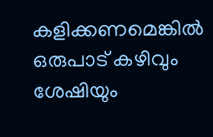കളിക്കണമെങ്കില്‍ ഒരുപാട് കഴിവും ശേഷിയും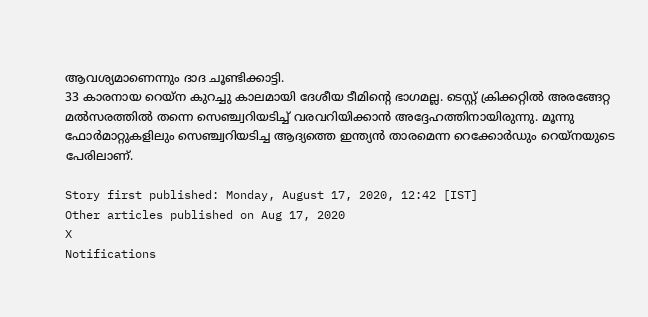ആവശ്യമാണെന്നും ദാദ ചൂണ്ടിക്കാട്ടി.
33 കാരനായ റെയ്‌ന കുറച്ചു കാലമായി ദേശീയ ടീമിന്റെ ഭാഗമല്ല. ടെസ്റ്റ് ക്രിക്കറ്റില്‍ അരങ്ങേറ്റ മല്‍സരത്തില്‍ തന്നെ സെഞ്ച്വറിയടിച്ച് വരവറിയിക്കാന്‍ അദ്ദേഹത്തിനായിരുന്നു. മൂന്നു ഫോര്‍മാറ്റുകളിലും സെഞ്ച്വറിയടിച്ച ആദ്യത്തെ ഇന്ത്യന്‍ താരമെന്ന റെക്കോര്‍ഡും റെയ്‌നയുടെ പേരിലാണ്.

Story first published: Monday, August 17, 2020, 12:42 [IST]
Other articles published on Aug 17, 2020
X
Notifications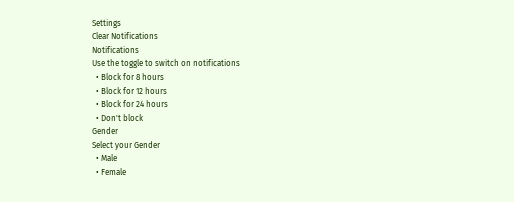Settings
Clear Notifications
Notifications
Use the toggle to switch on notifications
  • Block for 8 hours
  • Block for 12 hours
  • Block for 24 hours
  • Don't block
Gender
Select your Gender
  • Male
  • Female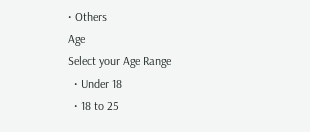• Others
Age
Select your Age Range
  • Under 18
  • 18 to 25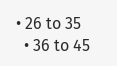• 26 to 35
  • 36 to 45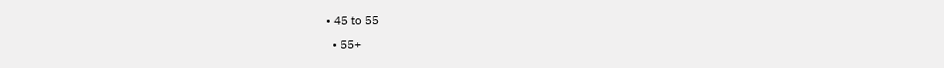• 45 to 55
  • 55+